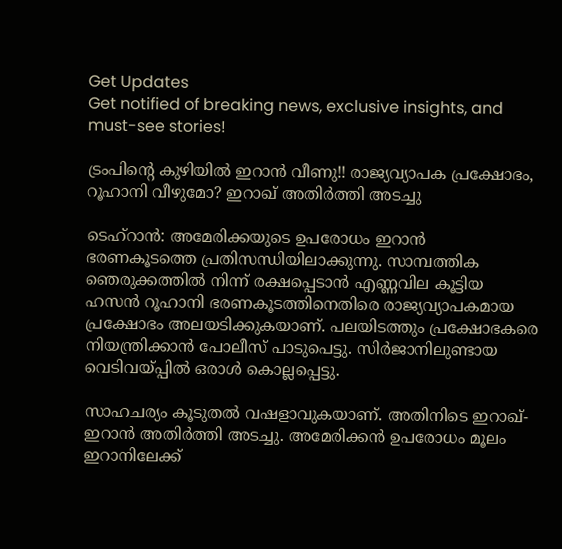Get Updates
Get notified of breaking news, exclusive insights, and must-see stories!

ട്രംപിന്റെ കുഴിയില്‍ ഇറാന്‍ വീണു!! രാജ്യവ്യാപക പ്രക്ഷോഭം, റൂഹാനി വീഴുമോ? ഇറാഖ് അതിര്‍ത്തി അടച്ചു

ടെഹ്‌റാന്‍: അമേരിക്കയുടെ ഉപരോധം ഇറാന്‍ ഭരണകൂടത്തെ പ്രതിസന്ധിയിലാക്കുന്നു. സാമ്പത്തിക ഞെരുക്കത്തില്‍ നിന്ന് രക്ഷപ്പെടാന്‍ എണ്ണവില കൂട്ടിയ ഹസന്‍ റൂഹാനി ഭരണകൂടത്തിനെതിരെ രാജ്യവ്യാപകമായ പ്രക്ഷോഭം അലയടിക്കുകയാണ്. പലയിടത്തും പ്രക്ഷോഭകരെ നിയന്ത്രിക്കാന്‍ പോലീസ് പാടുപെട്ടു. സിര്‍ജാനിലുണ്ടായ വെടിവയ്പ്പില്‍ ഒരാള്‍ കൊല്ലപ്പെട്ടു.

സാഹചര്യം കൂടുതല്‍ വഷളാവുകയാണ്. അതിനിടെ ഇറാഖ്-ഇറാന്‍ അതിര്‍ത്തി അടച്ചു. അമേരിക്കന്‍ ഉപരോധം മൂലം ഇറാനിലേക്ക്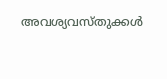അവശ്യവസ്തുക്കള്‍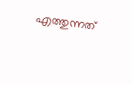എത്തുന്നത്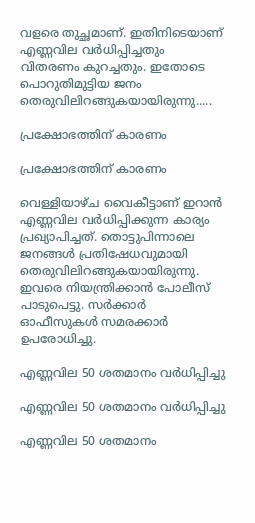വളരെ തുച്ഛമാണ്. ഇതിനിടെയാണ് എണ്ണവില വര്‍ധിപ്പിച്ചതും വിതരണം കുറച്ചതും. ഇതോടെ പൊറുതിമുട്ടിയ ജനം തെരുവിലിറങ്ങുകയായിരുന്നു.....

പ്രക്ഷോഭത്തിന് കാരണം

പ്രക്ഷോഭത്തിന് കാരണം

വെള്ളിയാഴ്ച വൈകീട്ടാണ് ഇറാന്‍ എണ്ണവില വര്‍ധിപ്പിക്കുന്ന കാര്യം പ്രഖ്യാപിച്ചത്. തൊട്ടുപിന്നാലെ ജനങ്ങള്‍ പ്രതിഷേധവുമായി തെരുവിലിറങ്ങുകയായിരുന്നു. ഇവരെ നിയന്ത്രിക്കാന്‍ പോലീസ് പാടുപെട്ടു. സര്‍ക്കാര്‍ ഓഫീസുകള്‍ സമരക്കാര്‍ ഉപരോധിച്ചു.

എണ്ണവില 50 ശതമാനം വര്‍ധിപ്പിച്ചു

എണ്ണവില 50 ശതമാനം വര്‍ധിപ്പിച്ചു

എണ്ണവില 50 ശതമാനം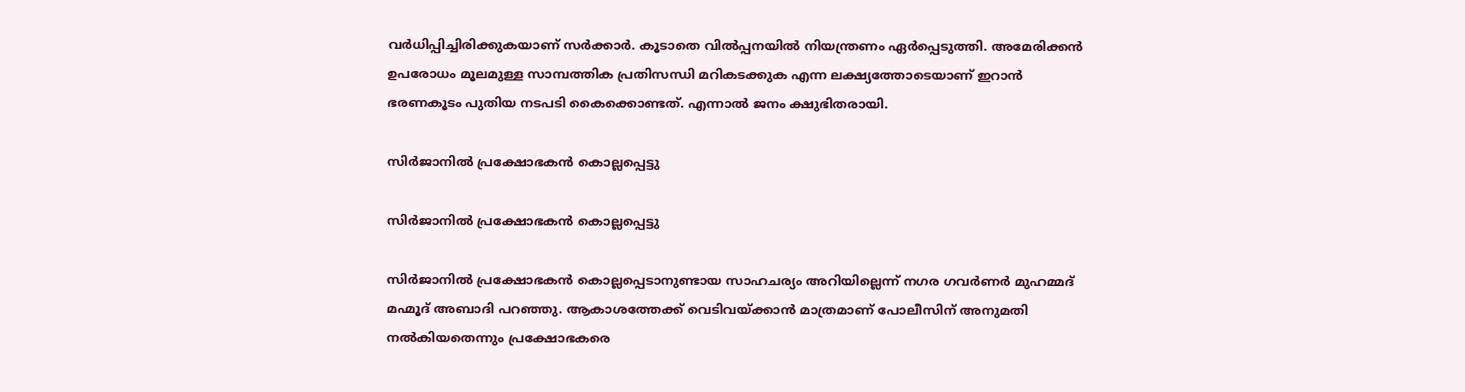വര്‍ധിപ്പിച്ചിരിക്കുകയാണ് സര്‍ക്കാര്‍. കൂടാതെ വില്‍പ്പനയില്‍ നിയന്ത്രണം ഏര്‍പ്പെടുത്തി. അമേരിക്കന്‍ ഉപരോധം മൂലമുള്ള സാമ്പത്തിക പ്രതിസന്ധി മറികടക്കുക എന്ന ലക്ഷ്യത്തോടെയാണ് ഇറാന്‍ ഭരണകൂടം പുതിയ നടപടി കൈക്കൊണ്ടത്. എന്നാല്‍ ജനം ക്ഷുഭിതരായി.

സിര്‍ജാനില്‍ പ്രക്ഷോഭകന്‍ കൊല്ലപ്പെട്ടു

സിര്‍ജാനില്‍ പ്രക്ഷോഭകന്‍ കൊല്ലപ്പെട്ടു

സിര്‍ജാനില്‍ പ്രക്ഷോഭകന്‍ കൊല്ലപ്പെടാനുണ്ടായ സാഹചര്യം അറിയില്ലെന്ന് നഗര ഗവര്‍ണര്‍ മുഹമ്മദ് മഹ്മൂദ് അബാദി പറഞ്ഞു. ആകാശത്തേക്ക് വെടിവയ്ക്കാന്‍ മാത്രമാണ് പോലീസിന് അനുമതി നല്‍കിയതെന്നും പ്രക്ഷോഭകരെ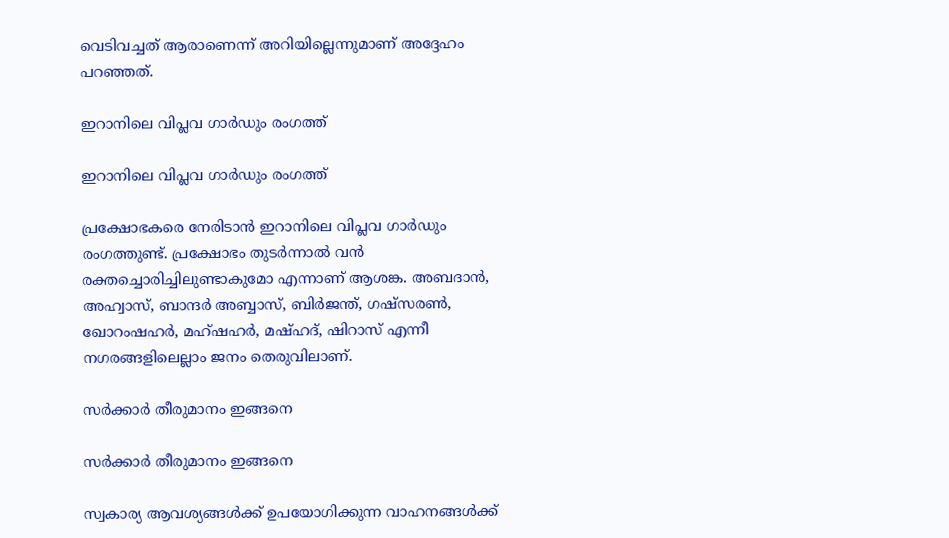വെടിവച്ചത് ആരാണെന്ന് അറിയില്ലെന്നുമാണ് അദ്ദേഹം പറഞ്ഞത്.

ഇറാനിലെ വിപ്ലവ ഗാര്‍ഡും രംഗത്ത്

ഇറാനിലെ വിപ്ലവ ഗാര്‍ഡും രംഗത്ത്

പ്രക്ഷോഭകരെ നേരിടാന്‍ ഇറാനിലെ വിപ്ലവ ഗാര്‍ഡും രംഗത്തുണ്ട്. പ്രക്ഷോഭം തുടര്‍ന്നാല്‍ വന്‍ രക്തച്ചൊരിച്ചിലുണ്ടാകുമോ എന്നാണ് ആശങ്ക. അബദാന്‍, അഹ്വാസ്, ബാന്ദര്‍ അബ്ബാസ്, ബിര്‍ജന്ത്, ഗഷ്‌സരണ്‍, ഖോറംഷഹര്‍, മഹ്ഷഹര്‍, മഷ്ഹദ്, ഷിറാസ് എന്നീ നഗരങ്ങളിലെല്ലാം ജനം തെരുവിലാണ്.

സര്‍ക്കാര്‍ തീരുമാനം ഇങ്ങനെ

സര്‍ക്കാര്‍ തീരുമാനം ഇങ്ങനെ

സ്വകാര്യ ആവശ്യങ്ങള്‍ക്ക് ഉപയോഗിക്കുന്ന വാഹനങ്ങള്‍ക്ക്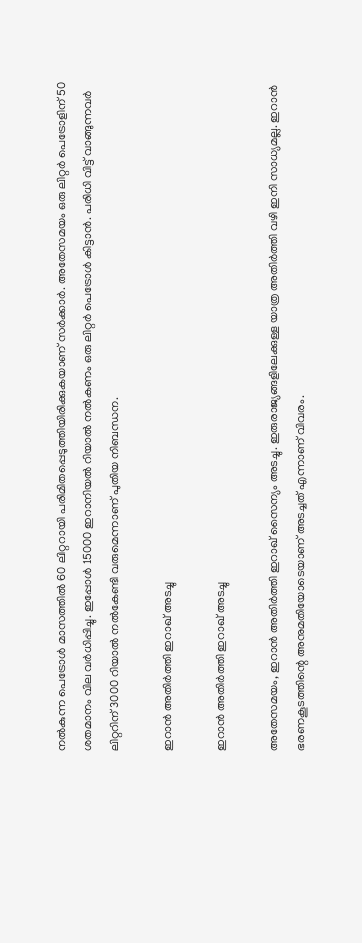നല്‍കുന്ന പെട്രോള്‍ മാസത്തില്‍ 60 ലിറ്ററായി പരിമിതപ്പെടുത്തിയിരിക്കുകയാണ് സര്‍ക്കാര്‍. അതേസമയം ഒരു ലിറ്റര്‍ പെട്രോളിന് 50 ശതമാനം വില വര്‍ധിപ്പിച്ചു. ഇപ്പോള്‍ 15000 ഇറാനിയല്‍ റിയാല്‍ നല്‍കണം ഒരു ലിറ്റര്‍ പെട്രോള്‍ കിട്ടാന്‍. പരിധി വിട്ട് വാങ്ങുന്നവര്‍ ലിറ്ററിന് 3000 റിയാല്‍ നല്‍കേണ്ടി വരുമെന്നാണ് പുതിയ നിബന്ധന.

ഇറാന്‍ അതിര്‍ത്തി ഇറാഖ് അടച്ചു

ഇറാന്‍ അതിര്‍ത്തി ഇറാഖ് അടച്ചു

അതേസമയം, ഇറാന്‍ അതിര്‍ത്തി ഇറാഖ് സൈന്യം അടച്ചു. ഇരുരാജ്യങ്ങളിലേക്കുള്ള യാത്ര അതിര്‍ത്തി വഴി ഇനി സാധ്യമല്ല. ഇറാന്‍ ഭരണകൂടത്തിന്റെ അനുമതിയോടെയാണ് അടച്ചത് എന്നാണ് വിവരം.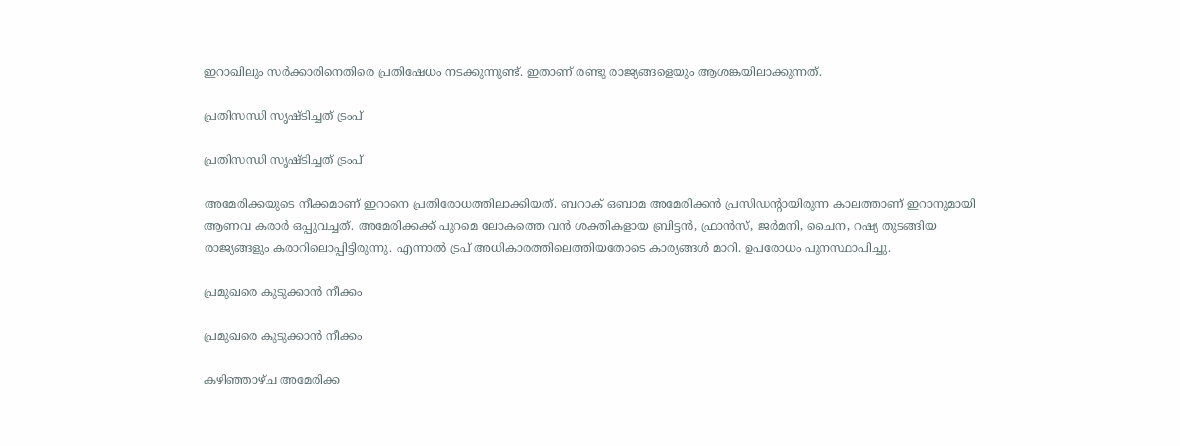ഇറാഖിലും സര്‍ക്കാരിനെതിരെ പ്രതിഷേധം നടക്കുന്നുണ്ട്. ഇതാണ് രണ്ടു രാജ്യങ്ങളെയും ആശങ്കയിലാക്കുന്നത്.

പ്രതിസന്ധി സൃഷ്ടിച്ചത് ട്രംപ്

പ്രതിസന്ധി സൃഷ്ടിച്ചത് ട്രംപ്

അമേരിക്കയുടെ നീക്കമാണ് ഇറാനെ പ്രതിരോധത്തിലാക്കിയത്. ബറാക് ഒബാമ അമേരിക്കന്‍ പ്രസിഡന്റായിരുന്ന കാലത്താണ് ഇറാനുമായി ആണവ കരാര്‍ ഒപ്പുവച്ചത്. അമേരിക്കക്ക് പുറമെ ലോകത്തെ വന്‍ ശക്തികളായ ബ്രിട്ടന്‍, ഫ്രാന്‍സ്, ജര്‍മനി, ചൈന, റഷ്യ തുടങ്ങിയ രാജ്യങ്ങളും കരാറിലൊപ്പിട്ടിരുന്നു. എന്നാല്‍ ട്രപ് അധികാരത്തിലെത്തിയതോടെ കാര്യങ്ങള്‍ മാറി. ഉപരോധം പുനസ്ഥാപിച്ചു.

പ്രമുഖരെ കുടുക്കാന്‍ നീക്കം

പ്രമുഖരെ കുടുക്കാന്‍ നീക്കം

കഴിഞ്ഞാഴ്ച അമേരിക്ക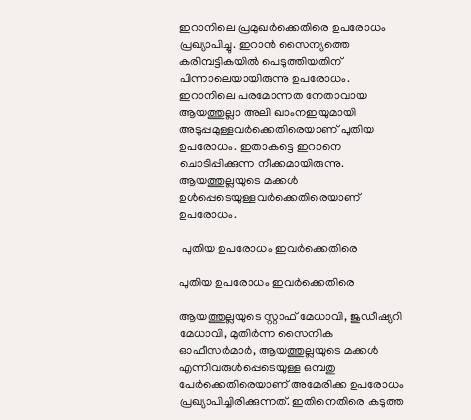ഇറാനിലെ പ്രമുഖര്‍ക്കെതിരെ ഉപരോധം പ്രഖ്യാപിച്ചു. ഇറാന്‍ സൈന്യത്തെ കരിമ്പട്ടികയില്‍ പെടുത്തിയതിന് പിന്നാലെയായിരുന്നു ഉപരോധം. ഇറാനിലെ പരമോന്നത നേതാവായ ആയത്തുല്ലാ അലി ഖാംനഇയുമായി അടുപ്പമുള്ളവര്‍ക്കെതിരെയാണ് പുതിയ ഉപരോധം. ഇതാകട്ടെ ഇറാനെ ചൊടിപ്പിക്കുന്ന നീക്കമായിരുന്നു. ആയത്തുല്ലയുടെ മക്കള്‍ ഉള്‍പ്പെടെയുള്ളവര്‍ക്കെതിരെയാണ് ഉപരോധം.

 പുതിയ ഉപരോധം ഇവര്‍ക്കെതിരെ

പുതിയ ഉപരോധം ഇവര്‍ക്കെതിരെ

ആയത്തുല്ലയുടെ സ്റ്റാഫ് മേധാവി, ജുഡീഷ്യറി മേധാവി, മുതിര്‍ന്ന സൈനിക ഓഫീസര്‍മാര്‍, ആയത്തുല്ലയുടെ മക്കള്‍ എന്നിവരുള്‍പ്പെടെയുള്ള ഒമ്പതു പേര്‍ക്കെതിരെയാണ് അമേരിക്ക ഉപരോധം പ്രഖ്യാപിച്ചിരിക്കുന്നത്. ഇതിനെതിരെ കടുത്ത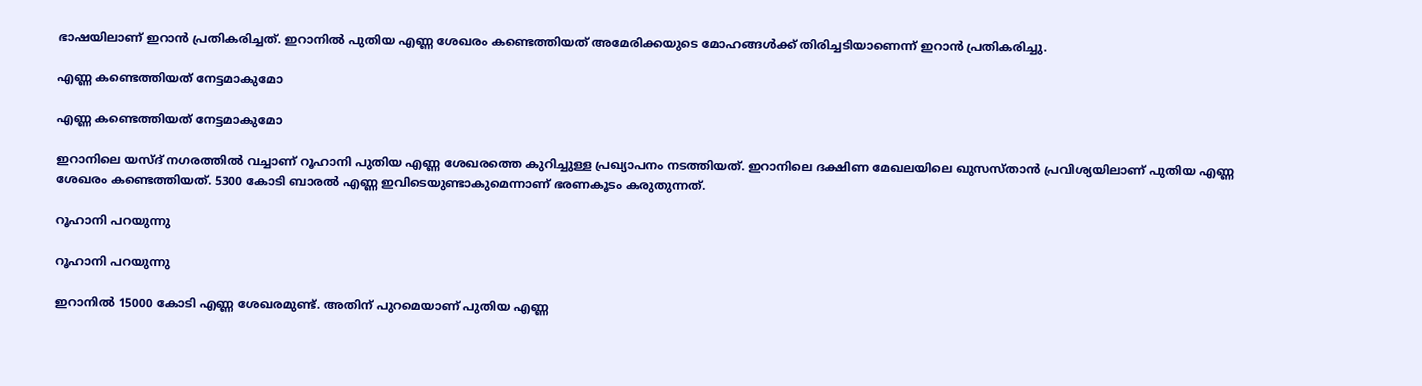ഭാഷയിലാണ് ഇറാന്‍ പ്രതികരിച്ചത്. ഇറാനില്‍ പുതിയ എണ്ണ ശേഖരം കണ്ടെത്തിയത് അമേരിക്കയുടെ മോഹങ്ങള്‍ക്ക് തിരിച്ചടിയാണെന്ന് ഇറാന്‍ പ്രതികരിച്ചു.

എണ്ണ കണ്ടെത്തിയത് നേട്ടമാകുമോ

എണ്ണ കണ്ടെത്തിയത് നേട്ടമാകുമോ

ഇറാനിലെ യസ്ദ് നഗരത്തില്‍ വച്ചാണ് റൂഹാനി പുതിയ എണ്ണ ശേഖരത്തെ കുറിച്ചുള്ള പ്രഖ്യാപനം നടത്തിയത്. ഇറാനിലെ ദക്ഷിണ മേഖലയിലെ ഖുസസ്താന്‍ പ്രവിശ്യയിലാണ് പുതിയ എണ്ണ ശേഖരം കണ്ടെത്തിയത്. 5300 കോടി ബാരല്‍ എണ്ണ ഇവിടെയുണ്ടാകുമെന്നാണ് ഭരണകൂടം കരുതുന്നത്.

റൂഹാനി പറയുന്നു

റൂഹാനി പറയുന്നു

ഇറാനില്‍ 15000 കോടി എണ്ണ ശേഖരമുണ്ട്. അതിന് പുറമെയാണ് പുതിയ എണ്ണ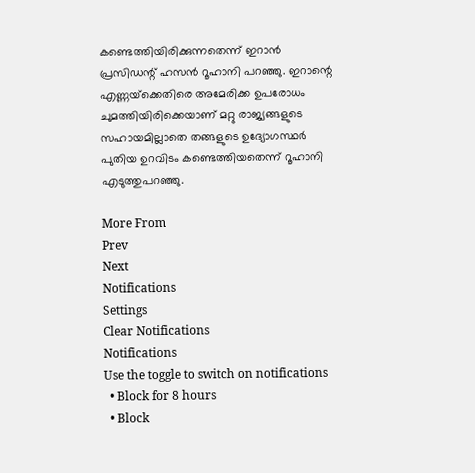കണ്ടെത്തിയിരിക്കുന്നതെന്ന് ഇറാന്‍ പ്രസിഡന്റ് ഹസന്‍ റൂഹാനി പറഞ്ഞു. ഇറാന്റെ എണ്ണയ്‌ക്കെതിരെ അമേരിക്ക ഉപരോധം ചുമത്തിയിരിക്കെയാണ് മറ്റു രാജ്യങ്ങളുടെ സഹായമില്ലാതെ തങ്ങളുടെ ഉദ്യോഗസ്ഥര്‍ പുതിയ ഉറവിടം കണ്ടെത്തിയതെന്ന് റൂഹാനി എടുത്തുപറഞ്ഞു.

More From
Prev
Next
Notifications
Settings
Clear Notifications
Notifications
Use the toggle to switch on notifications
  • Block for 8 hours
  • Block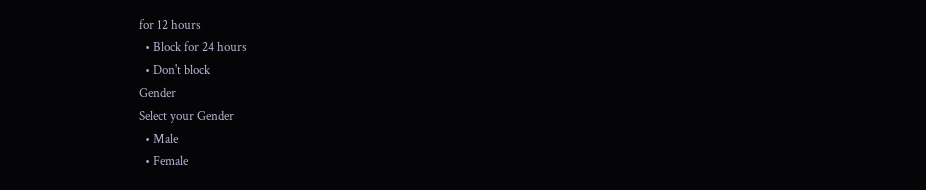for 12 hours
  • Block for 24 hours
  • Don't block
Gender
Select your Gender
  • Male
  • Female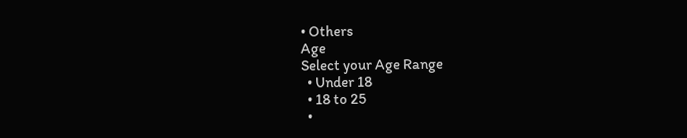• Others
Age
Select your Age Range
  • Under 18
  • 18 to 25
  •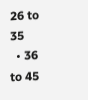26 to 35
  • 36 to 45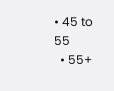• 45 to 55
  • 55+